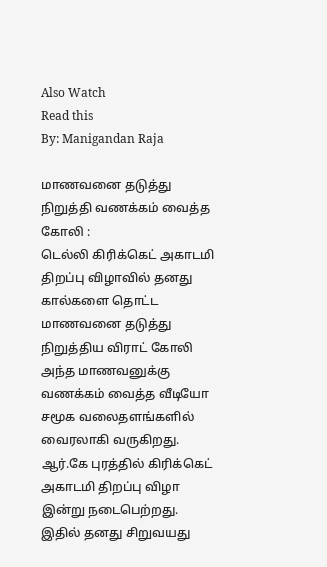Also Watch
Read this
By: Manigandan Raja

மாணவனை தடுத்து நிறுத்தி வணக்கம் வைத்த கோலி :
டெல்லி கிரிக்கெட் அகாடமி திறப்பு விழாவில் தனது கால்களை தொட்ட மாணவனை தடுத்து நிறுத்திய விராட் கோலி அந்த மாணவனுக்கு வணக்கம் வைத்த வீடியோ சமூக வலைதளங்களில் வைரலாகி வருகிறது. ஆர்.கே புரத்தில் கிரிக்கெட் அகாடமி திறப்பு விழா இன்று நடைபெற்றது.
இதில் தனது சிறுவயது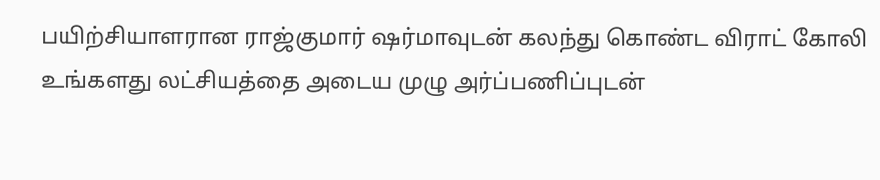பயிற்சியாளரான ராஜ்குமார் ஷர்மாவுடன் கலந்து கொண்ட விராட் கோலி உங்களது லட்சியத்தை அடைய முழு அர்ப்பணிப்புடன்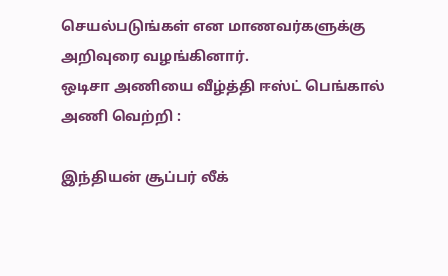செயல்படுங்கள் என மாணவர்களுக்கு அறிவுரை வழங்கினார்.
ஒடிசா அணியை வீழ்த்தி ஈஸ்ட் பெங்கால் அணி வெற்றி :

இந்தியன் சூப்பர் லீக்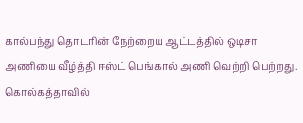கால்பந்து தொடரின் நேற்றைய ஆட்டத்தில் ஒடிசா அணியை வீழ்த்தி ஈஸ்ட் பெங்கால் அணி வெற்றி பெற்றது. கொல்கத்தாவில்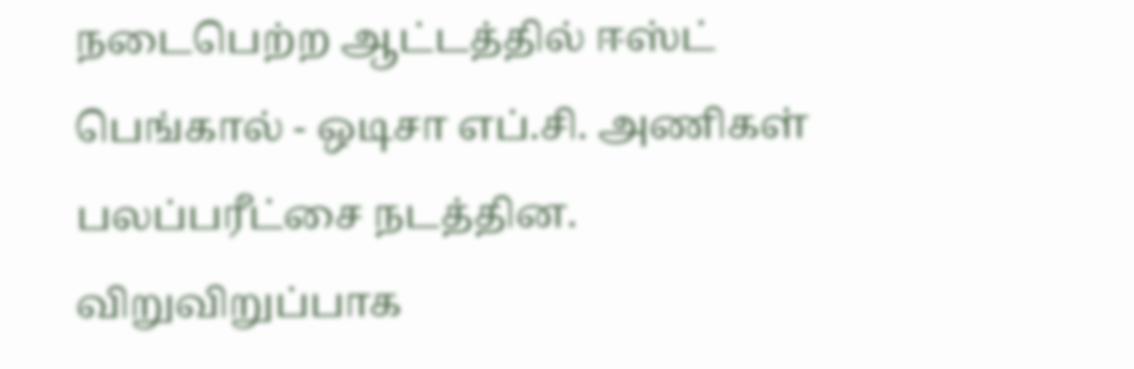நடைபெற்ற ஆட்டத்தில் ஈஸ்ட் பெங்கால் - ஒடிசா எப்.சி. அணிகள் பலப்பரீட்சை நடத்தின.
விறுவிறுப்பாக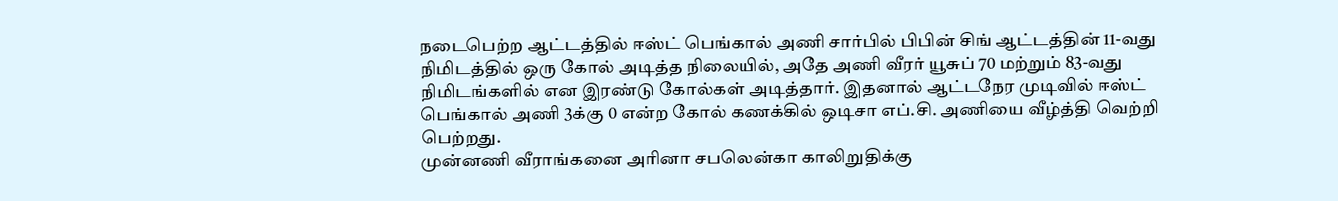நடைபெற்ற ஆட்டத்தில் ஈஸ்ட் பெங்கால் அணி சார்பில் பிபின் சிங் ஆட்டத்தின் 11-வது நிமிடத்தில் ஒரு கோல் அடித்த நிலையில், அதே அணி வீரர் யூசுப் 70 மற்றும் 83-வது நிமிடங்களில் என இரண்டு கோல்கள் அடித்தார். இதனால் ஆட்டநேர முடிவில் ஈஸ்ட் பெங்கால் அணி 3க்கு 0 என்ற கோல் கணக்கில் ஒடிசா எப்.சி. அணியை வீழ்த்தி வெற்றி பெற்றது.
முன்னணி வீராங்கனை அரினா சபலென்கா காலிறுதிக்கு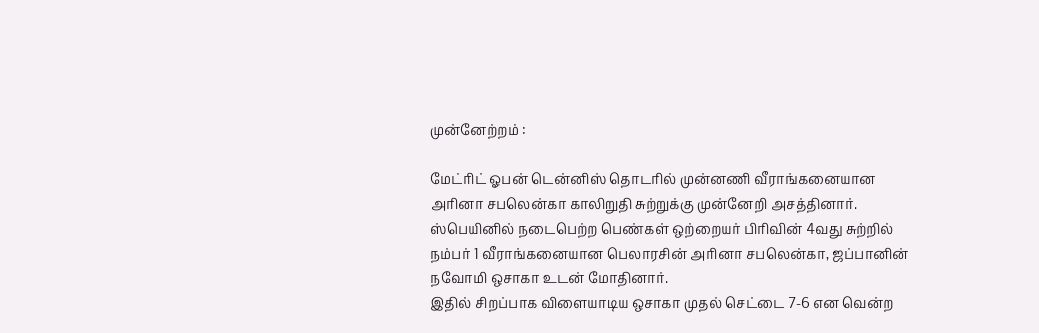முன்னேற்றம் :

மேட்ரிட் ஓபன் டென்னிஸ் தொடரில் முன்னணி வீராங்கனையான அரினா சபலென்கா காலிறுதி சுற்றுக்கு முன்னேறி அசத்தினார். ஸ்பெயினில் நடைபெற்ற பெண்கள் ஒற்றையர் பிரிவின் 4வது சுற்றில் நம்பர் 1 வீராங்கனையான பெலாரசின் அரினா சபலென்கா, ஜப்பானின் நவோமி ஒசாகா உடன் மோதினார்.
இதில் சிறப்பாக விளையாடிய ஒசாகா முதல் செட்டை 7-6 என வென்ற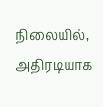நிலையில், அதிரடியாக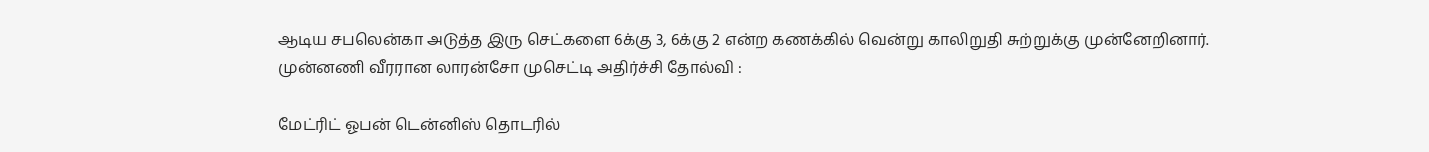ஆடிய சபலென்கா அடுத்த இரு செட்களை 6க்கு 3, 6க்கு 2 என்ற கணக்கில் வென்று காலிறுதி சுற்றுக்கு முன்னேறினார்.
முன்னணி வீரரான லாரன்சோ முசெட்டி அதிர்ச்சி தோல்வி :

மேட்ரிட் ஓபன் டென்னிஸ் தொடரில்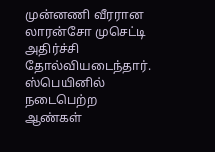முன்னணி வீரரான லாரன்சோ முசெட்டி அதிர்ச்சி தோல்வியடைந்தார். ஸ்பெயினில் நடைபெற்ற ஆண்கள்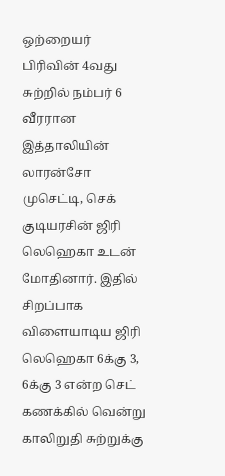ஒற்றையர் பிரிவின் 4வது சுற்றில் நம்பர் 6 வீரரான இத்தாலியின் லாரன்சோ முசெட்டி, செக் குடியரசின் ஜிரி லெஹெகா உடன் மோதினார். இதில் சிறப்பாக விளையாடிய ஜிரி லெஹெகா 6க்கு 3, 6க்கு 3 என்ற செட் கணக்கில் வென்று காலிறுதி சுற்றுக்கு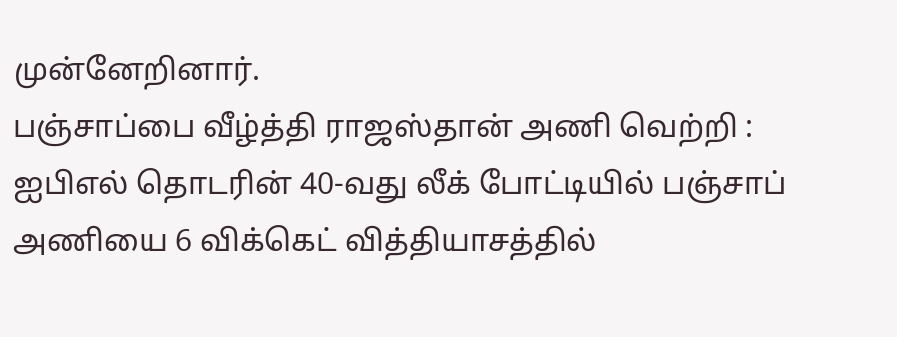முன்னேறினார்.
பஞ்சாப்பை வீழ்த்தி ராஜஸ்தான் அணி வெற்றி :
ஐபிஎல் தொடரின் 40-வது லீக் போட்டியில் பஞ்சாப் அணியை 6 விக்கெட் வித்தியாசத்தில்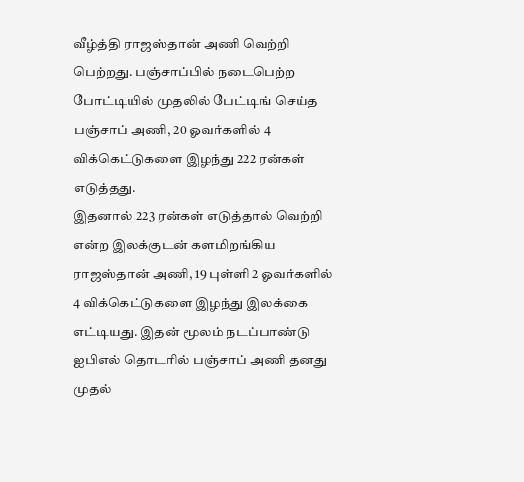வீழ்த்தி ராஜஸ்தான் அணி வெற்றி பெற்றது. பஞ்சாப்பில் நடைபெற்ற போட்டியில் முதலில் பேட்டிங் செய்த பஞ்சாப் அணி, 20 ஓவர்களில் 4 விக்கெட்டுகளை இழந்து 222 ரன்கள் எடுத்தது.
இதனால் 223 ரன்கள் எடுத்தால் வெற்றி என்ற இலக்குடன் களமிறங்கிய ராஜஸ்தான் அணி, 19 புள்ளி 2 ஓவர்களில் 4 விக்கெட்டுகளை இழந்து இலக்கை எட்டியது. இதன் மூலம் நடப்பாண்டு ஐபிஎல் தொடரில் பஞ்சாப் அணி தனது முதல்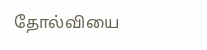தோல்வியை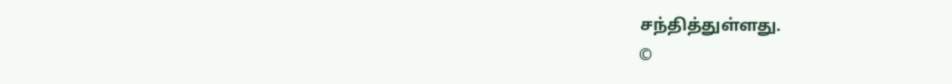சந்தித்துள்ளது.
©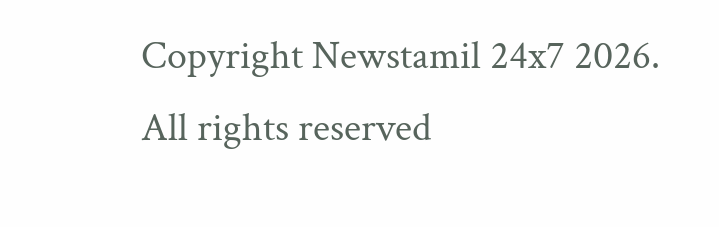Copyright Newstamil 24x7 2026. All rights reserved